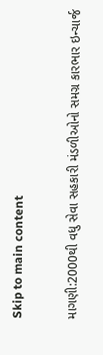Skip to main content

માગણી:2000થી વધુ સેવા સહકારી મંડળીઓનો સમગ્ર કારભાર ઇન્ચાર્જ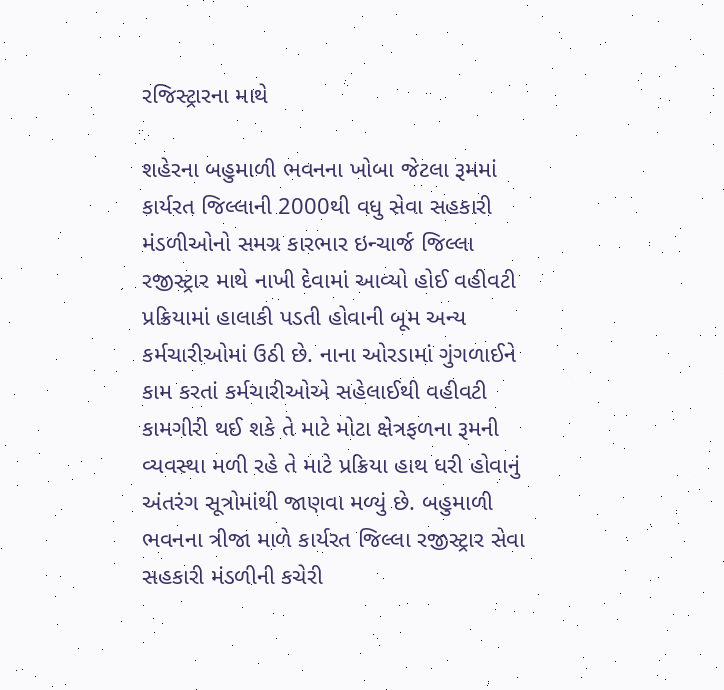રજિસ્ટ્રારના માથે

શહેરના બહુમાળી ભવનના ખોબા જેટલા રૂમમાં કાર્યરત જિલ્લાની 2000થી વધુ સેવા સહકારી મંડળીઓનો સમગ્ર કારભાર ઇન્ચાર્જ જિલ્લા રજીસ્ટ્રાર માથે નાખી દેવામાં આવ્યો હોઈ વહીવટી પ્રક્રિયામાં હાલાકી પડતી હોવાની બૂમ અન્ય કર્મચારીઓમાં ઉઠી છે. નાના ઓરડામાં ગુંગળાઈને કામ કરતાં કર્મચારીઓએ સહેલાઈથી વહીવટી કામગીરી થઈ શકે તે માટે મોટા ક્ષેત્રફળના રૂમની વ્યવસ્થા મળી રહે તે માટે પ્રક્રિયા હાથ ધરી હોવાનું અંતરંગ સૂત્રોમાંથી જાણવા મળ્યું છે. બહુમાળી ભવનના ત્રીજા માળે કાર્યરત જિલ્લા રજીસ્ટ્રાર સેવા સહકારી મંડળીની કચેરી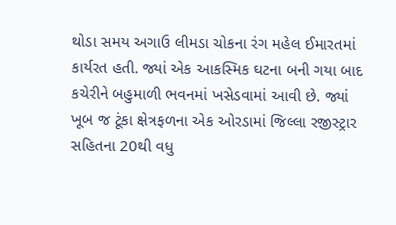થોડા સમય અગાઉ લીમડા ચોકના રંગ મહેલ ઈમારતમાં કાર્યરત હતી. જ્યાં એક આકસ્મિક ઘટના બની ગયા બાદ કચેરીને બહુમાળી ભવનમાં ખસેડવામાં આવી છે. જ્યાં ખૂબ જ ટૂંકા ક્ષેત્રફળના એક ઓરડામાં જિલ્લા રજીસ્ટ્રાર સહિતના 20થી વધુ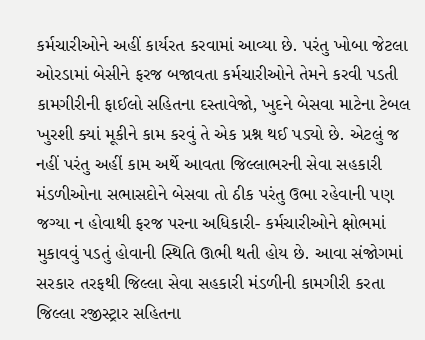કર્મચારીઓને અહીં કાર્યરત કરવામાં આવ્યા છે. પરંતુ ખોબા જેટલા ઓરડામાં બેસીને ફરજ બજાવતા કર્મચારીઓને તેમને કરવી પડતી કામગીરીની ફાઈલો સહિતના દસ્તાવેજો, ખુદને બેસવા માટેના ટેબલ ખુરશી ક્યાં મૂકીને કામ કરવું તે એક પ્રશ્ન થઈ પડ્યો છે. એટલું જ નહીં પરંતુ અહીં કામ અર્થે આવતા જિલ્લાભરની સેવા સહકારી મંડળીઓના સભાસદોને બેસવા તો ઠીક પરંતુ ઉભા રહેવાની પણ જગ્યા ન હોવાથી ફરજ પરના અધિકારી- કર્મચારીઓને ક્ષોભમાં મુકાવવું પડતું હોવાની સ્થિતિ ઊભી થતી હોય છે. આવા સંજોગમાં સરકાર તરફથી જિલ્લા સેવા સહકારી મંડળીની કામગીરી કરતા જિલ્લા રજીસ્ટ્રાર સહિતના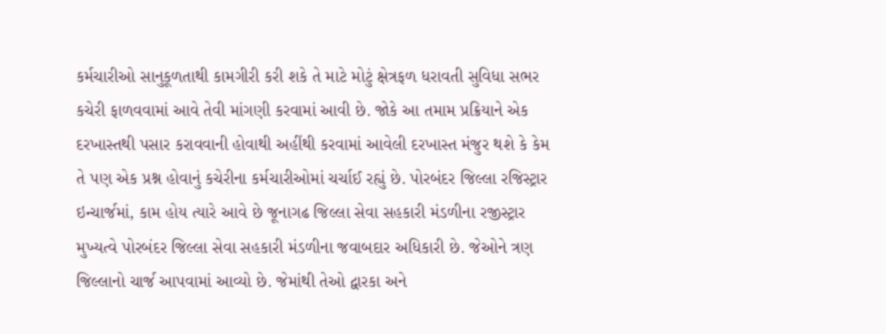કર્મચારીઓ સાનુકૂળતાથી કામગીરી કરી શકે તે માટે મોટું ક્ષેત્રફળ ધરાવતી સુવિધા સભર કચેરી ફાળવવામાં આવે તેવી માંગણી કરવામાં આવી છે. જોકે આ તમામ પ્રક્રિયાને એક દરખાસ્તથી પસાર કરાવવાની હોવાથી અહીંથી કરવામાં આવેલી દરખાસ્ત મંજુર થશે કે કેમ તે પણ એક પ્રશ્ન હોવાનું કચેરીના કર્મચારીઓમાં ચર્ચાઈ રહ્યું છે. પોરબંદર જિલ્લા રજિસ્ટ્રાર ઇન્ચાર્જમાં, કામ હોય ત્યારે આવે છે જૂનાગઢ જિલ્લા સેવા સહકારી મંડળીના રજીસ્ટ્રાર મુખ્યત્વે પોરબંદર જિલ્લા સેવા સહકારી મંડળીના જવાબદાર અધિકારી છે. જેઓને ત્રણ જિલ્લાનો ચાર્જ આપવામાં આવ્યો છે. જેમાંથી તેઓ દ્વારકા અને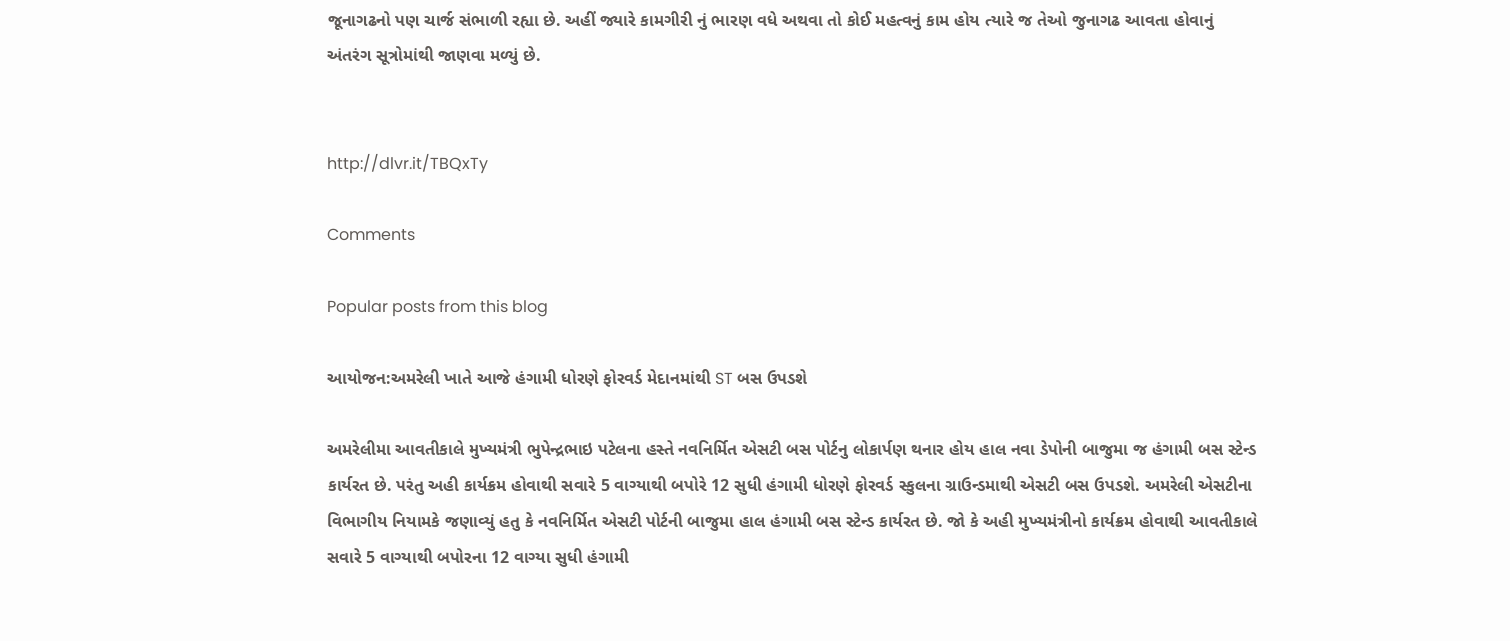જૂનાગઢનો પણ ચાર્જ સંભાળી રહ્યા છે. અહીં જ્યારે કામગીરી નું ભારણ વધે અથવા તો કોઈ મહત્વનું કામ હોય ત્યારે જ તેઓ જુનાગઢ આવતા હોવાનું અંતરંગ સૂત્રોમાંથી જાણવા મળ્યું છે.


http://dlvr.it/TBQxTy

Comments

Popular posts from this blog

આયોજન:અમરેલી ખાતે આજે હંગામી ધોરણે ફોરવર્ડ મેદાનમાંથી ST બસ ઉપડશે

અમરેલીમા આવતીકાલે મુખ્યમંત્રી ભુપેન્દ્રભાઇ પટેલના હસ્તે નવનિર્મિત એસટી બસ પોર્ટનુ લોકાર્પણ થનાર હોય હાલ નવા ડેપોની બાજુમા જ હંગામી બસ સ્ટેન્ડ કાર્યરત છે. પરંતુ અહી કાર્યક્રમ હોવાથી સવારે 5 વાગ્યાથી બપોરે 12 સુધી હંગામી ધોરણે ફોરવર્ડ સ્કુલના ગ્રાઉન્ડમાથી એસટી બસ ઉપડશે. અમરેલી એસટીના વિભાગીય નિયામકે જણાવ્યું હતુ કે નવનિર્મિત એસટી પોર્ટની બાજુમા હાલ હંગામી બસ સ્ટેન્ડ કાર્યરત છે. જો કે અહી મુખ્યમંત્રીનો કાર્યક્રમ હોવાથી આવતીકાલે સવારે 5 વાગ્યાથી બપોરના 12 વાગ્યા સુધી હંગામી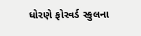ધોરણે ફોરવર્ડ સ્કુલના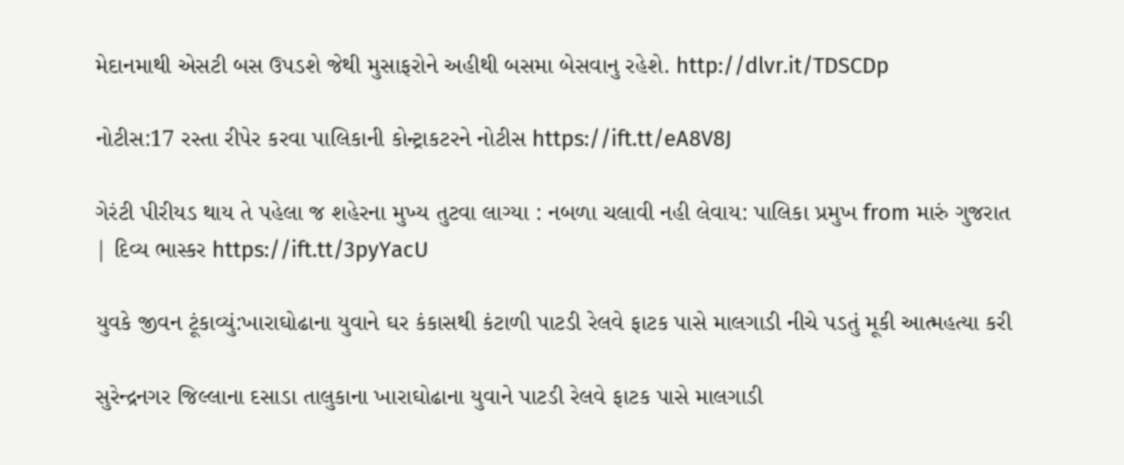મેદાનમાથી એસટી બસ ઉપડશે જેથી મુસાફરોને અહીથી બસમા બેસવાનુ રહેશે. http://dlvr.it/TDSCDp

નોટીસ:17 રસ્તા રીપેર કરવા પાલિકાની કોન્ટ્રાકટરને નોટીસ https://ift.tt/eA8V8J

ગેરંટી પીરીયડ થાય તે પહેલા જ શહેરના મુખ્ય તુટવા લાગ્યા : નબળા ચલાવી નહી લેવાય: પાલિકા પ્રમુખ from મારું ગુજરાત | દિવ્ય ભાસ્કર https://ift.tt/3pyYacU

યુવકે જીવન ટૂંકાવ્યું:ખારાઘોઢાના યુવાને ઘર કંકાસથી કંટાળી પાટડી રેલવે ફાટક પાસે માલગાડી નીચે પડતું મૂકી આત્મહત્યા કરી

સુરેન્દ્રનગર જિલ્લાના દસાડા તાલુકાના ખારાઘોઢાના યુવાને પાટડી રેલવે ફાટક પાસે માલગાડી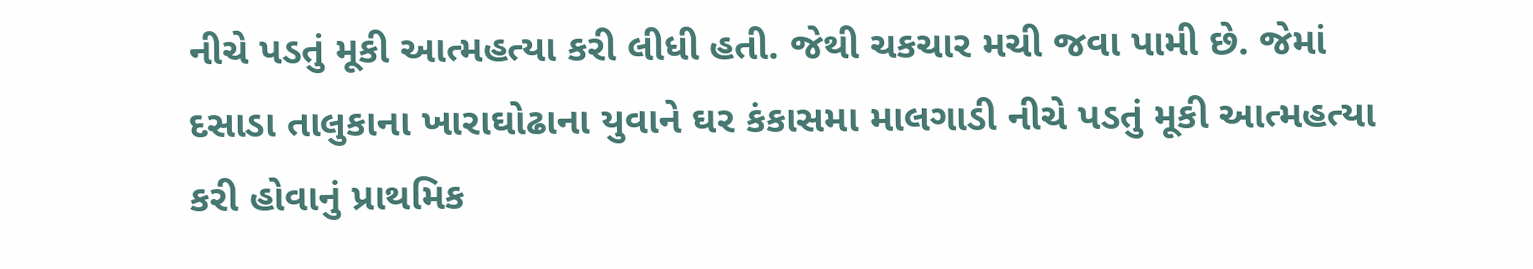નીચે પડતું મૂકી આત્મહત્યા કરી લીધી હતી. જેથી ચકચાર મચી જવા પામી છે. જેમાં દસાડા તાલુકાના ખારાઘોઢાના યુવાને ઘર કંકાસમા માલગાડી નીચે પડતું મૂકી આત્મહત્યા કરી હોવાનું પ્રાથમિક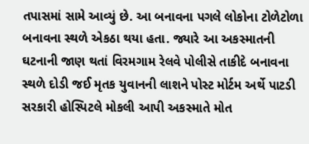તપાસમાં સામે આવ્યું છે. આ બનાવના પગલે લોકોના ટોળેટોળા બનાવના સ્થળે એકઠા થયા હતા. જ્યારે આ અકસ્માતની ઘટનાની જાણ થતાં વિરમગામ રેલવે પોલીસે તાકીદે બનાવના સ્થળે દોડી જઈ મૃતક યુવાનની લાશને પોસ્ટ મોર્ટમ અર્થે પાટડી સરકારી હોસ્પિટલે મોકલી આપી અકસ્માતે મોત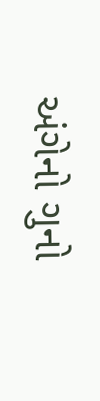અંગેનો ગુનો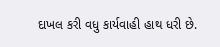દાખલ કરી વધુ કાર્યવાહી હાથ ધરી છે.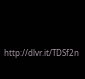http://dlvr.it/TDSf2n